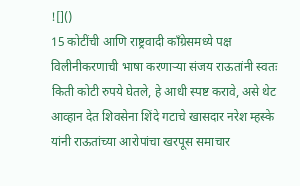![]()
15 कोटींची आणि राष्ट्रवादी काँग्रेसमध्ये पक्ष विलीनीकरणाची भाषा करणाऱ्या संजय राऊतांनी स्वतः किती कोटी रुपये घेतले, हे आधी स्पष्ट करावे, असे थेट आव्हान देत शिवसेना शिंदे गटाचे खासदार नरेश म्हस्के यांनी राऊतांच्या आरोपांचा खरपूस समाचार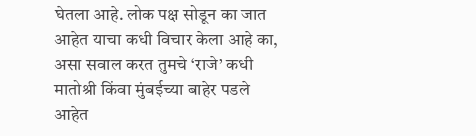घेतला आहे. लोक पक्ष सोडून का जात आहेत याचा कधी विचार केला आहे का, असा सवाल करत तुमचे ‘राजे’ कधी मातोश्री किंवा मुंबईच्या बाहेर पडले आहेत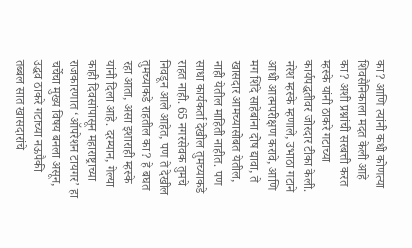का? आणि त्यांनी कधी कोणत्या शिवसैनिकाला मदत केली आहे का? अशी प्रश्नांची सरबत्ती करत म्हस्के यांनी ठाकरे गटाच्या कार्यपद्धतीवर जोरदार टीका केली. नरेश म्हस्के म्हणाले, उभाठा गटाने आधी आत्मपरीक्षण करावे, आणि मग शिंदे साहेबांना दोष द्यावा, ते खासदार आमच्यासोबत येतील, नाही येतील माहिती नाहीत. पण साधा कार्यकर्ता देखील तुमच्याकडे राहत नाही. 65 नगरसेवक तुमचे निवडून आले आहेत, पण ते देखील तुमच्याकडे राहतील का? हे बघत रहा आता, असा इशाराही म्हस्के यांनी दिला आहे. दरम्यान, गेल्या काही दिवसांपासून महाराष्ट्राच्या राजकारणात ‘ऑपरेशन टायगर’ हा चर्चेचा मुख्य विषय बनला असून, उद्धव ठाकरे गटाच्या नऊपैकी तब्बल सात खासदारांचे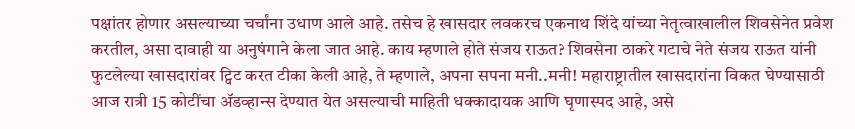पक्षांतर होणार असल्याच्या चर्चांना उधाण आले आहे. तसेच हे खासदार लवकरच एकनाथ शिंदे यांच्या नेतृत्वाखालील शिवसेनेत प्रवेश करतील, असा दावाही या अनुषंगाने केला जात आहे. काय म्हणाले होते संजय राऊत? शिवसेना ठाकरे गटाचे नेते संजय राऊत यांनी फुटलेल्या खासदारांवर ट्विट करत टीका केली आहे, ते म्हणाले, अपना सपना मनी..मनी! महाराष्ट्रातील खासदारांना विकत घेण्यासाठी आज रात्री 15 कोटींचा ॲडव्हान्स देण्यात येत असल्याची माहिती धक्कादायक आणि घृणास्पद आहे, असे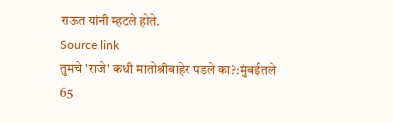राऊत यांनी म्हटले होते.
Source link
तुमचे 'राजे' कधी मातोश्रीबाहेर पडले का?:मुंबईतले 65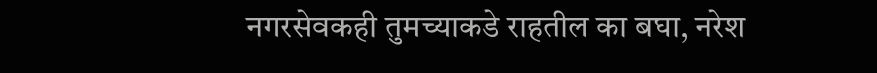नगरसेवकही तुमच्याकडे राहतील का बघा, नरेश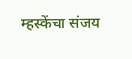म्हस्केंचा संजय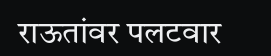राऊतांवर पलटवार